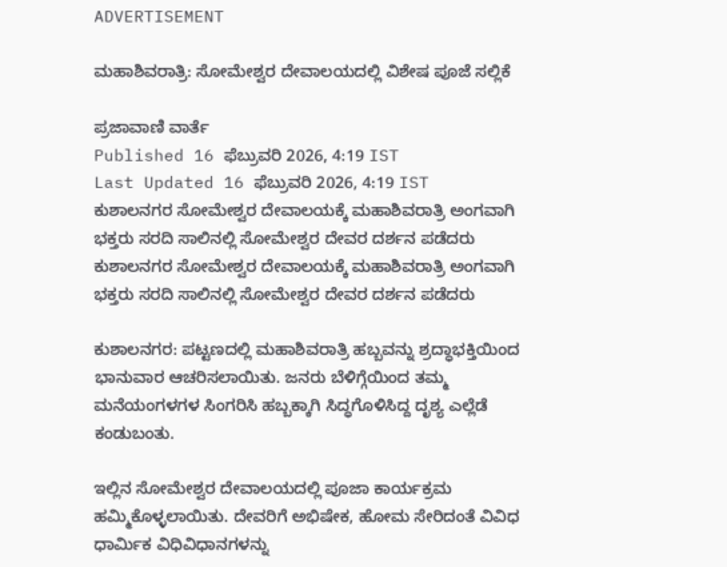ADVERTISEMENT

ಮಹಾಶಿವರಾತ್ರಿ: ಸೋಮೇಶ್ವರ ದೇವಾಲಯದಲ್ಲಿ ವಿಶೇಷ ಪೂಜೆ ಸಲ್ಲಿಕೆ

ಪ್ರಜಾವಾಣಿ ವಾರ್ತೆ
Published 16 ಫೆಬ್ರುವರಿ 2026, 4:19 IST
Last Updated 16 ಫೆಬ್ರುವರಿ 2026, 4:19 IST
ಕುಶಾಲನಗರ ಸೋಮೇಶ್ವರ ದೇವಾಲಯಕ್ಕೆ ಮಹಾಶಿವರಾತ್ರಿ ಅಂಗವಾಗಿ ಭಕ್ತರು ಸರದಿ ಸಾಲಿನಲ್ಲಿ ಸೋಮೇಶ್ವರ ದೇವರ ದರ್ಶನ ಪಡೆದರು
ಕುಶಾಲನಗರ ಸೋಮೇಶ್ವರ ದೇವಾಲಯಕ್ಕೆ ಮಹಾಶಿವರಾತ್ರಿ ಅಂಗವಾಗಿ ಭಕ್ತರು ಸರದಿ ಸಾಲಿನಲ್ಲಿ ಸೋಮೇಶ್ವರ ದೇವರ ದರ್ಶನ ಪಡೆದರು

ಕುಶಾಲನಗರ: ಪಟ್ಟಣದಲ್ಲಿ ಮಹಾಶಿವರಾತ್ರಿ ಹಬ್ಬವನ್ನು ಶ್ರದ್ಧಾಭಕ್ತಿಯಿಂದ ಭಾನುವಾರ ಆಚರಿಸಲಾಯಿತು. ಜನರು ಬೆಳಿಗ್ಗೆಯಿಂದ ತಮ್ಮ ಮನೆಯಂಗಳಗಳ ಸಿಂಗರಿಸಿ ಹಬ್ಬಕ್ಕಾಗಿ ಸಿದ್ಧಗೊಳಿಸಿದ್ದ ದೃಶ್ಯ ಎಲ್ಲೆಡೆ ಕಂಡುಬಂತು.

ಇಲ್ಲಿನ ಸೋಮೇಶ್ವರ ದೇವಾಲಯದಲ್ಲಿ ಪೂಜಾ ಕಾರ್ಯಕ್ರಮ ಹಮ್ಮಿಕೊಳ್ಳಲಾಯಿತು. ದೇವರಿಗೆ ಅಭಿಷೇಕ, ಹೋಮ ಸೇರಿದಂತೆ ವಿವಿಧ ಧಾರ್ಮಿಕ ವಿಧಿವಿಧಾನಗಳನ್ನು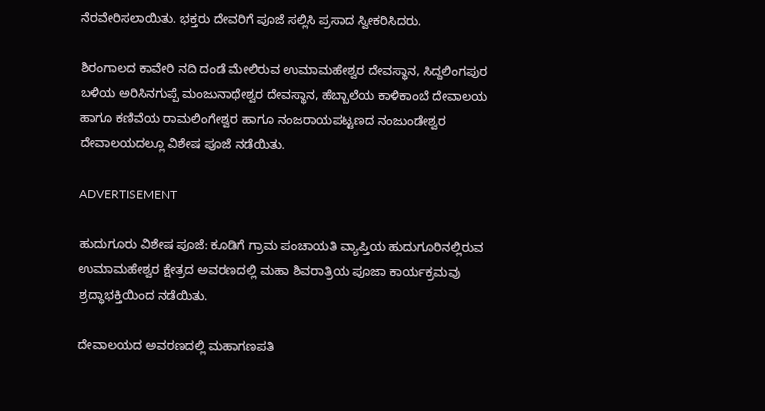ನೆರವೇರಿಸಲಾಯಿತು. ಭಕ್ತರು ದೇವರಿಗೆ ಪೂಜೆ ಸಲ್ಲಿಸಿ ಪ್ರಸಾದ ಸ್ವೀಕರಿಸಿದರು‌.

ಶಿರಂಗಾಲದ ಕಾವೇರಿ ನದಿ ದಂಡೆ ಮೇಲಿರುವ ಉಮಾಮಹೇಶ್ವರ ದೇವಸ್ಥಾನ, ಸಿದ್ದಲಿಂಗಪುರ ಬಳಿಯ ಅರಿಸಿನಗುಪ್ಪೆ ಮಂಜುನಾಥೇಶ್ವರ ದೇವಸ್ಥಾನ, ಹೆಬ್ಬಾಲೆಯ ಕಾಳಿಕಾಂಬೆ ದೇವಾಲಯ ಹಾಗೂ ಕಣಿವೆಯ ರಾಮಲಿಂಗೇಶ್ವರ ಹಾಗೂ ನಂಜರಾಯಪಟ್ಟಣದ‌ ನಂಜುಂಡೇಶ್ವರ ದೇವಾಲಯದಲ್ಲೂ ವಿಶೇಷ ಪೂಜೆ ನಡೆಯಿತು.

ADVERTISEMENT

ಹುದುಗೂರು ವಿಶೇಷ ಪೂಜೆ: ಕೂಡಿಗೆ ಗ್ರಾಮ ಪಂಚಾಯತಿ ವ್ಯಾಪ್ತಿಯ ಹುದುಗೂರಿನಲ್ಲಿರುವ ಉಮಾಮಹೇಶ್ವರ ಕ್ಷೇತ್ರದ ಅವರಣದಲ್ಲಿ ಮಹಾ ಶಿವರಾತ್ರಿಯ ಪೂಜಾ ಕಾರ್ಯಕ್ರಮವು ಶ್ರದ್ಧಾಭಕ್ತಿಯಿಂದ ನಡೆಯಿತು.

ದೇವಾಲಯದ ಅವರಣದಲ್ಲಿ ಮಹಾಗಣಪತಿ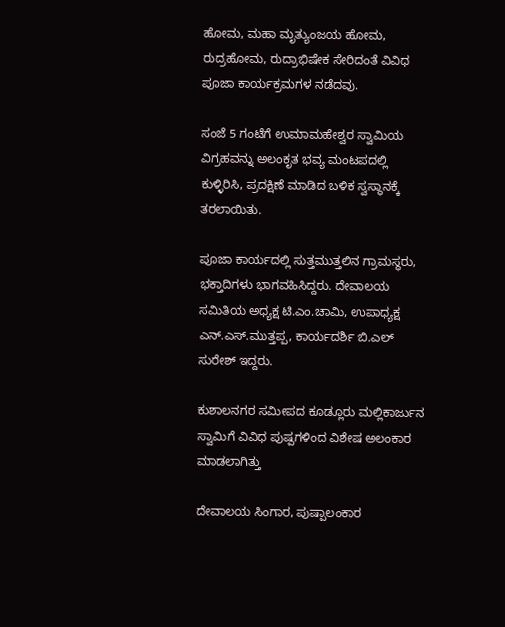ಹೋಮ, ಮಹಾ ಮೃತ್ಯುಂಜಯ ಹೋಮ, ರುದ್ರಹೋಮ, ರುದ್ರಾಭಿಷೇಕ ಸೇರಿದಂತೆ ವಿವಿಧ ಪೂಜಾ ಕಾರ್ಯಕ್ರಮಗಳ ನಡೆದವು.

ಸಂಜೆ 5 ಗಂಟೆಗೆ ಉಮಾಮಹೇಶ್ವರ ‍ಸ್ವಾಮಿಯ ವಿಗ್ರಹವನ್ನು ಅಲಂಕೃತ ಭವ್ಯ ಮಂಟಪದಲ್ಲಿ ಕುಳ್ಳಿರಿಸಿ, ಪ್ರದಕ್ಷಿಣೆ ಮಾಡಿದ ಬಳಿಕ ಸ್ವಸ್ಥಾನಕ್ಕೆ ತರಲಾಯಿತು.

ಪೂಜಾ ಕಾರ್ಯದಲ್ಲಿ ಸುತ್ತಮುತ್ತಲಿನ ಗ್ರಾಮಸ್ಥರು, ಭಕ್ತಾದಿಗಳು ಭಾಗವಹಿಸಿದ್ದರು. ದೇವಾಲಯ ಸಮಿತಿಯ ಅಧ್ಯಕ್ಷ ಟಿ.ಎಂ.ಚಾಮಿ, ಉಪಾಧ್ಯಕ್ಷ ಎನ್‌.ಎಸ್.ಮುತ್ತಪ್ಪ‌, ಕಾರ್ಯದರ್ಶಿ ಬಿ.ಎಲ್ ಸುರೇಶ್ ಇದ್ದರು.

ಕುಶಾಲನಗರ ಸಮೀಪದ ಕೂಡ್ಲೂರು ಮಲ್ಲಿಕಾರ್ಜುನ ಸ್ವಾಮಿಗೆ ವಿವಿಧ ಪುಷ್ಪಗಳಿಂದ ವಿಶೇಷ ಅಲಂಕಾರ ಮಾಡಲಾಗಿತ್ತು

ದೇವಾಲಯ ಸಿಂಗಾರ, ಪುಷ್ಪಾಲಂಕಾರ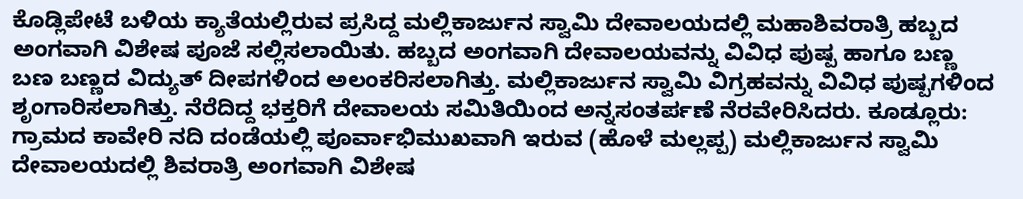ಕೊಡ್ಲಿಪೇಟೆ ಬಳಿಯ ಕ್ಯಾತೆಯಲ್ಲಿರುವ ಪ್ರಸಿದ್ದ ಮಲ್ಲಿಕಾರ್ಜುನ ಸ್ವಾಮಿ ದೇವಾಲಯದಲ್ಲಿ ಮಹಾಶಿವರಾತ್ರಿ ಹಬ್ಬದ ಅಂಗವಾಗಿ ವಿಶೇಷ ಪೂಜೆ ಸಲ್ಲಿಸಲಾಯಿತು. ಹಬ್ಬದ ಅಂಗವಾಗಿ ದೇವಾಲಯವನ್ನು ವಿವಿಧ ಪುಷ್ಪ ಹಾಗೂ ಬಣ್ಣ ಬಣ ಬಣ್ಣದ ವಿದ್ಯುತ್ ದೀಪಗಳಿಂದ‌ ಅಲಂಕರಿಸಲಾಗಿತ್ತು. ಮಲ್ಲಿಕಾರ್ಜುನ ಸ್ವಾಮಿ ವಿಗ್ರಹವನ್ನು ವಿವಿಧ ಪುಷ್ಪಗಳಿಂದ ಶೃಂಗಾರಿಸಲಾಗಿತ್ತು. ನೆರೆದಿದ್ದ ಭಕ್ತರಿಗೆ ದೇವಾಲಯ ಸಮಿತಿಯಿಂದ ಅನ್ನಸಂತರ್ಪಣೆ ನೆರವೇರಿಸಿದರು. ಕೂಡ್ಲೂರು: ಗ್ರಾಮದ ಕಾವೇರಿ ನದಿ ದಂಡೆಯಲ್ಲಿ ಪೂರ್ವಾಭಿಮುಖವಾಗಿ ಇರುವ (ಹೊಳೆ ಮಲ್ಲಪ್ಪ) ಮಲ್ಲಿಕಾರ್ಜುನ ಸ್ವಾಮಿ ದೇವಾಲಯದಲ್ಲಿ ಶಿವರಾತ್ರಿ ಅಂಗವಾಗಿ ವಿಶೇಷ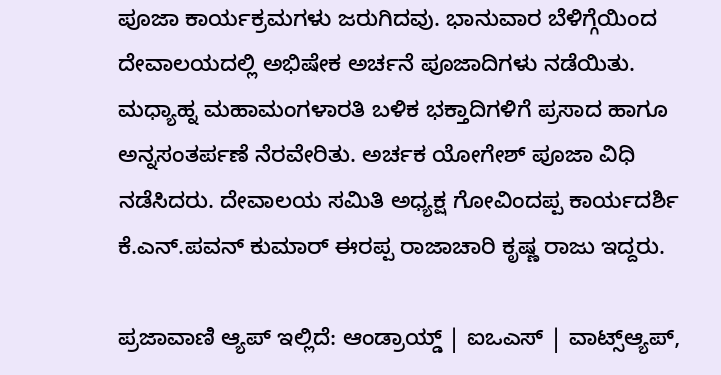ಪೂಜಾ ಕಾರ್ಯಕ್ರಮಗಳು ಜರುಗಿದವು. ಭಾನುವಾರ ಬೆಳಿಗ್ಗೆಯಿಂದ ದೇವಾಲಯದಲ್ಲಿ ಅಭಿಷೇಕ ಅರ್ಚನೆ ಪೂಜಾದಿಗಳು ನಡೆಯಿತು. ಮಧ್ಯಾಹ್ನ ಮಹಾಮಂಗಳಾರತಿ ಬಳಿಕ ಭಕ್ತಾದಿಗಳಿಗೆ ಪ್ರಸಾದ ಹಾಗೂ ಅನ್ನಸಂತರ್ಪಣೆ ನೆರವೇರಿತು. ಅರ್ಚಕ ಯೋಗೇಶ್ ಪೂಜಾ ವಿಧಿ ನಡೆಸಿದರು. ದೇವಾಲಯ ಸಮಿತಿ ಅಧ್ಯಕ್ಷ ಗೋವಿಂದಪ್ಪ ಕಾರ್ಯದರ್ಶಿ ಕೆ.ಎನ್.ಪವನ್ ಕುಮಾರ್ ಈರಪ್ಪ ರಾಜಾಚಾರಿ ಕೃಷ್ಣ ರಾಜು ಇದ್ದರು.

ಪ್ರಜಾವಾಣಿ ಆ್ಯಪ್ ಇಲ್ಲಿದೆ: ಆಂಡ್ರಾಯ್ಡ್ | ಐಒಎಸ್ | ವಾಟ್ಸ್ಆ್ಯಪ್,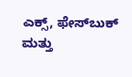ಎಕ್ಸ್, ಫೇಸ್‌ಬುಕ್ ಮತ್ತು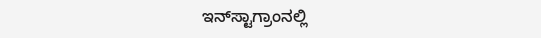ಇನ್‌ಸ್ಟಾಗ್ರಾಂನಲ್ಲಿ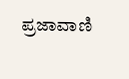ಪ್ರಜಾವಾಣಿ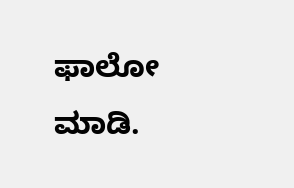ಫಾಲೋ ಮಾಡಿ.